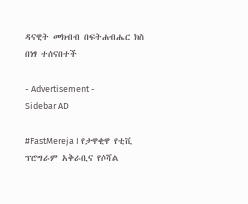ዳናዊት መክብብ በፍትሐብሔር ክስ በነፃ ተሰናበተች

- Advertisement -
Sidebar AD

#FastMereja I የታዋቂዋ የቲቪ ፕሮግራም አቅራቢና የሶሻል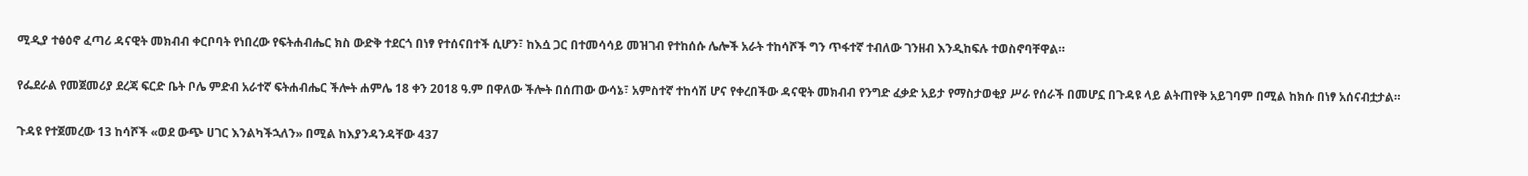ሚዲያ ተፅዕኖ ፈጣሪ ዳናዊት መክብብ ቀርቦባት የነበረው የፍትሐብሔር ክስ ውድቅ ተደርጎ በነፃ የተሰናበተች ሲሆን፣ ከእሷ ጋር በተመሳሳይ መዝገብ የተከሰሱ ሌሎች አራት ተከሳሾች ግን ጥፋተኛ ተብለው ገንዘብ እንዲከፍሉ ተወስኖባቸዋል።

የፌደራል የመጀመሪያ ደረጃ ፍርድ ቤት ቦሌ ምድብ አራተኛ ፍትሐብሔር ችሎት ሐምሌ 18 ቀን 2018 ዓ.ም በዋለው ችሎት በሰጠው ውሳኔ፣ አምስተኛ ተከሳሽ ሆና የቀረበችው ዳናዊት መክብብ የንግድ ፈቃድ አይታ የማስታወቂያ ሥራ የሰራች በመሆኗ በጉዳዩ ላይ ልትጠየቅ አይገባም በሚል ከክሱ በነፃ አሰናብቷታል።

ጉዳዩ የተጀመረው 13 ከሳሾች «ወደ ውጭ ሀገር እንልካችኋለን» በሚል ከእያንዳንዳቸው 437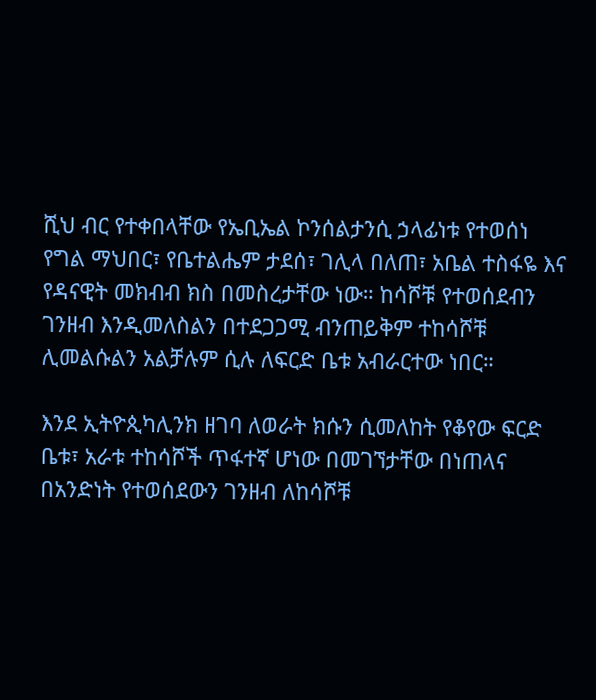ሺህ ብር የተቀበላቸው የኤቢኤል ኮንሰልታንሲ ኃላፊነቱ የተወሰነ የግል ማህበር፣ የቤተልሔም ታደሰ፣ ገሊላ በለጠ፣ አቤል ተስፋዬ እና የዳናዊት መክብብ ክስ በመስረታቸው ነው። ከሳሾቹ የተወሰደብን ገንዘብ እንዲመለስልን በተደጋጋሚ ብንጠይቅም ተከሳሾቹ ሊመልሱልን አልቻሉም ሲሉ ለፍርድ ቤቱ አብራርተው ነበር።

እንደ ኢትዮጲካሊንክ ዘገባ ለወራት ክሱን ሲመለከት የቆየው ፍርድ ቤቱ፣ አራቱ ተከሳሾች ጥፋተኛ ሆነው በመገኘታቸው በነጠላና በአንድነት የተወሰደውን ገንዘብ ለከሳሾቹ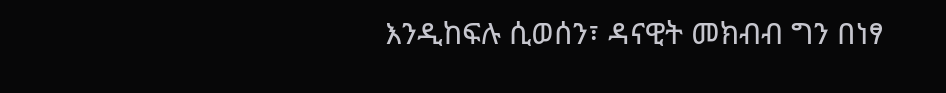እንዲከፍሉ ሲወሰን፣ ዳናዊት መክብብ ግን በነፃ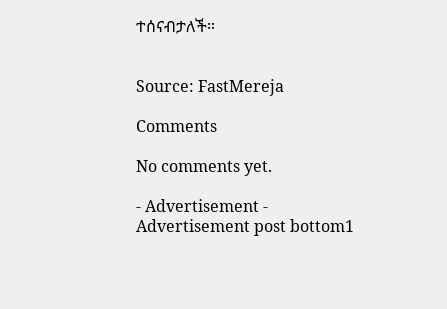ተሰናብታለች።


Source: FastMereja

Comments

No comments yet.

- Advertisement -
Advertisement post bottom1